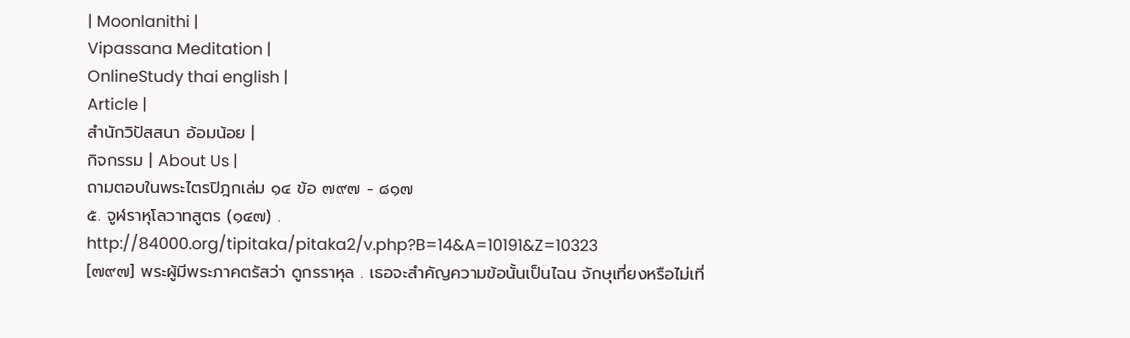| Moonlanithi |
Vipassana Meditation |
OnlineStudy thai english |
Article |
สำนักวิปัสสนา อ้อมน้อย |
กิจกรรม | About Us |
ถามตอบในพระไตรปิฎกเล่ม ๑๔ ข้อ ๗๙๗ - ๘๑๗
๕. จูฬราหุโลวาทสูตร (๑๔๗) .
http://84000.org/tipitaka/pitaka2/v.php?B=14&A=10191&Z=10323
[๗๙๗] พระผู้มีพระภาคตรัสว่า ดูกรราหุล . เธอจะสำคัญความข้อนั้นเป็นไฉน จักษุเที่ยงหรือไม่เที่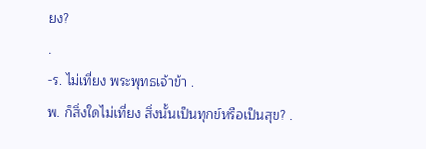ยง?
.
-ร. ไม่เที่ยง พระพุทธเจ้าข้า .
พ. ก็สิ่งใดไม่เที่ยง สิ่งนั้นเป็นทุกข์หรือเป็นสุข? .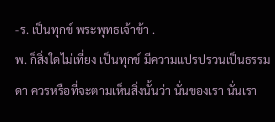-ร. เป็นทุกข์ พระพุทธเจ้าข้า .
พ. ก็สิ่งใดไม่เที่ยง เป็นทุกข์ มีความแปรปรวนเป็นธรรมดา ควรหรือที่จะตามเห็นสิ่งนั้นว่า นั่นของเรา นั่นเรา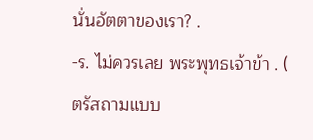นั่นอัตตาของเรา? .
-ร. ไม่ควรเลย พระพุทธเจ้าข้า . ( ตรัสถามแบบ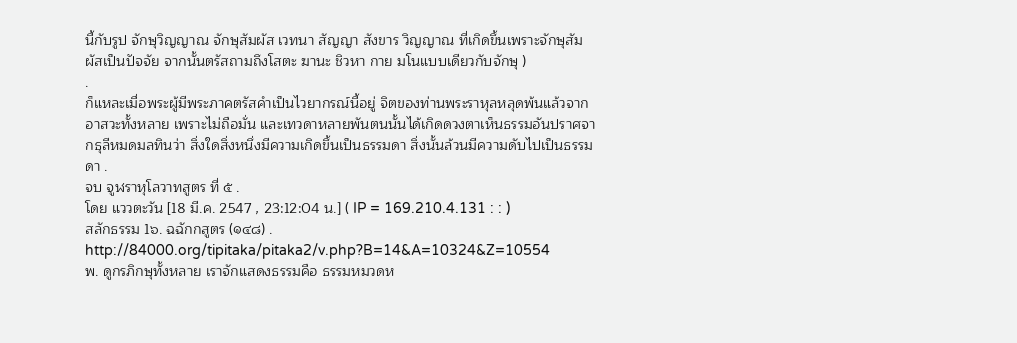นี้กับรูป จักษุวิญญาณ จักษุสัมผัส เวทนา สัญญา สังขาร วิญญาณ ที่เกิดขึ้นเพราะจักษุสัมผัสเป็นปัจจัย จากนั้นตรัสถามถึงโสตะ ฆานะ ชิวหา กาย มโนแบบเดียวกับจักษุ )
.
ก็แหละเมื่อพระผู้มีพระภาคตรัสคำเป็นไวยากรณ์นี้อยู่ จิตของท่านพระราหุลหลุดพ้นแล้วจากอาสวะทั้งหลาย เพราะไม่ถือมั่น และเทวดาหลายพันตนนั้นได้เกิดดวงตาเห็นธรรมอันปราศจากธุลีหมดมลทินว่า สิ่งใดสิ่งหนึ่งมีความเกิดขึ้นเป็นธรรมดา สิ่งนั้นล้วนมีความดับไปเป็นธรรมดา .
จบ จูฬราหุโลวาทสูตร ที่ ๕ .
โดย แววตะวัน [18 มี.ค. 2547 , 23:12:04 น.] ( IP = 169.210.4.131 : : )
สลักธรรม 1๖. ฉฉักกสูตร (๑๔๘) .
http://84000.org/tipitaka/pitaka2/v.php?B=14&A=10324&Z=10554
พ. ดูกรภิกษุทั้งหลาย เราจักแสดงธรรมคือ ธรรมหมวดห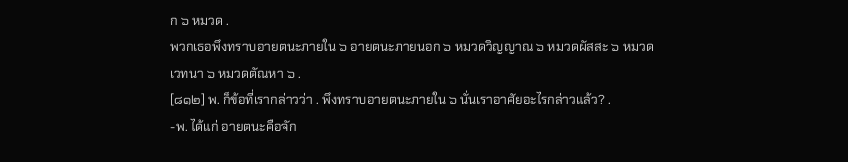ก ๖ หมวด .
พวกเธอพึงทราบอายตนะภายใน ๖ อายตนะภายนอก ๖ หมวดวิญญาณ ๖ หมวดผัสสะ ๖ หมวดเวทนา ๖ หมวดตัณหา ๖ .
[๘๑๒] พ. ก็ข้อที่เรากล่าวว่า . พึงทราบอายตนะภายใน ๖ นั่นเราอาศัยอะไรกล่าวแล้ว? .
-พ. ได้แก่ อายตนะคือจัก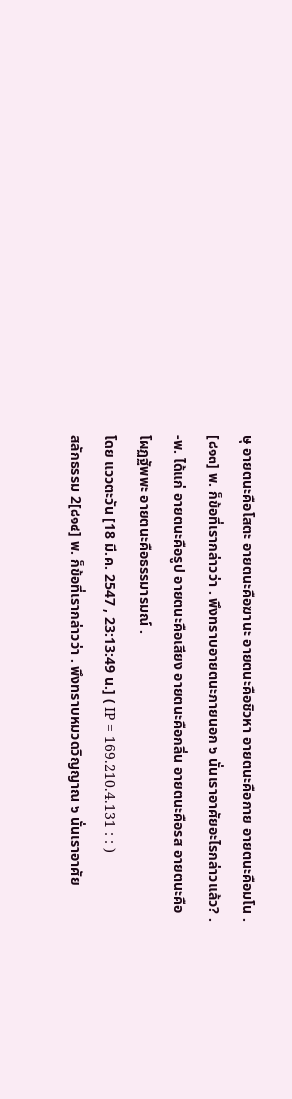ษุ อายตนะคือโสตะ อายตนะคือฆานะ อายตนะคือชิวหา อายตนะคือกาย อายตนะคือมโน .
[๘๑๓] พ. ก็ข้อที่เรากล่าวว่า . พึงทราบอายตนะภายนอก ๖ นั่นเราอาศัยอะไรกล่าวแล้ว? .
-พ. ได้แก่ อายตนะคือรูป อายตนะคือเสียง อายตนะคือกลิ่น อายตนะคือรส อายตนะคือโผฏฐัพพะ อายตนะคือธรรมารมณ์ .
โดย แววตะวัน [18 มี.ค. 2547 , 23:13:49 น.] ( IP = 169.210.4.131 : : )
สลักธรรม 2[๘๑๔] พ. ก็ข้อที่เรากล่าวว่า . พึงทราบหมวดวิญญาณ ๖ นั่นเราอาศัย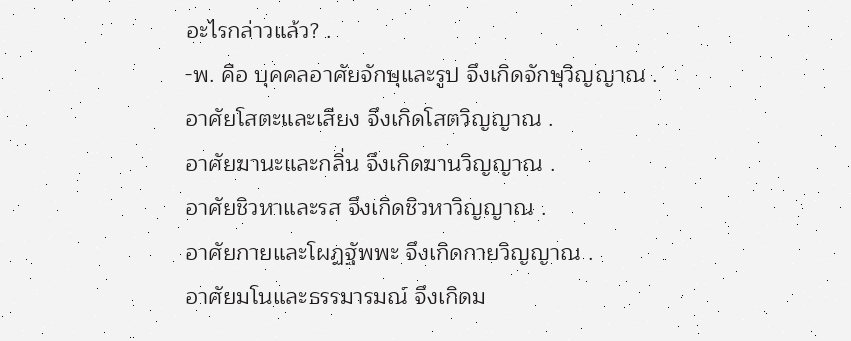อะไรกล่าวแล้ว? .
-พ. คือ บุคคลอาศัยจักษุและรูป จึงเกิดจักษุวิญญาณ .
อาศัยโสตะและเสียง จึงเกิดโสตวิญญาณ .
อาศัยฆานะและกลิ่น จึงเกิดฆานวิญญาณ .
อาศัยชิวหาและรส จึงเกิดชิวหาวิญญาณ .
อาศัยกายและโผฏฐัพพะ จึงเกิดกายวิญญาณ .
อาศัยมโนและธรรมารมณ์ จึงเกิดม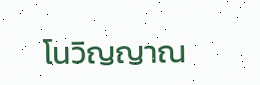โนวิญญาณ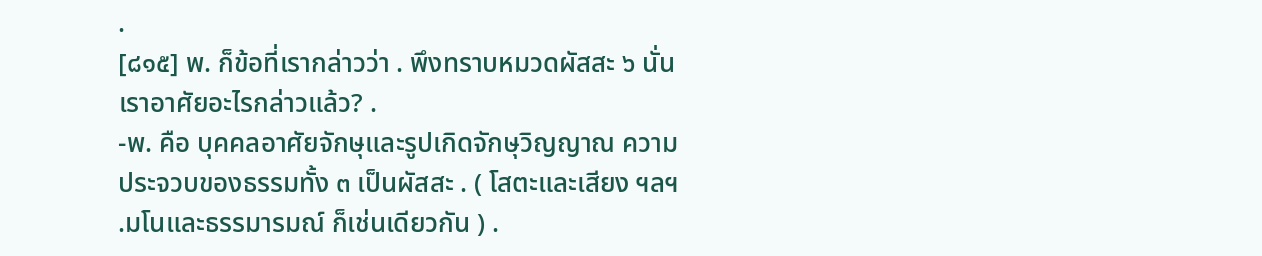.
[๘๑๕] พ. ก็ข้อที่เรากล่าวว่า . พึงทราบหมวดผัสสะ ๖ นั่นเราอาศัยอะไรกล่าวแล้ว? .
-พ. คือ บุคคลอาศัยจักษุและรูปเกิดจักษุวิญญาณ ความประจวบของธรรมทั้ง ๓ เป็นผัสสะ . ( โสตะและเสียง ฯลฯ .มโนและธรรมารมณ์ ก็เช่นเดียวกัน ) .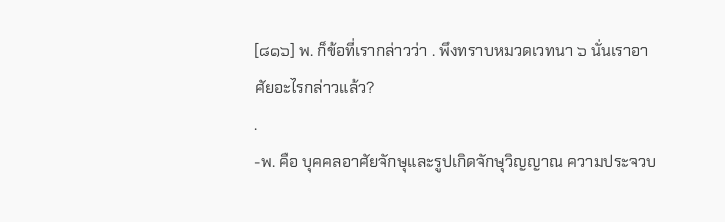[๘๑๖] พ. ก็ข้อที่เรากล่าวว่า . พึงทราบหมวดเวทนา ๖ นั่นเราอาศัยอะไรกล่าวแล้ว?
.
-พ. คือ บุคคลอาศัยจักษุและรูปเกิดจักษุวิญญาณ ความประจวบ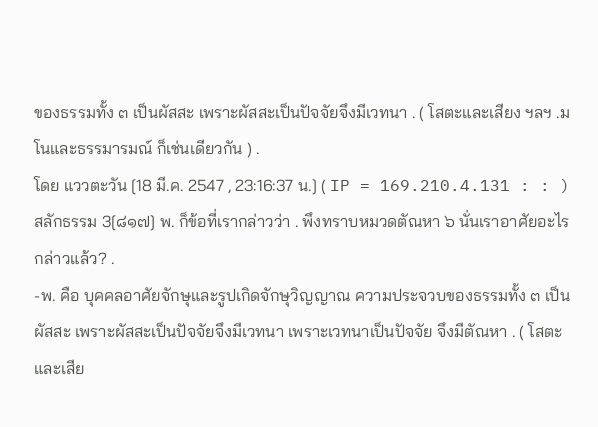ของธรรมทั้ง ๓ เป็นผัสสะ เพราะผัสสะเป็นปัจจัยจึงมีเวทนา . ( โสตะและเสียง ฯลฯ .มโนและธรรมารมณ์ ก็เช่นเดียวกัน ) .
โดย แววตะวัน [18 มี.ค. 2547 , 23:16:37 น.] ( IP = 169.210.4.131 : : )
สลักธรรม 3[๘๑๗] พ. ก็ข้อที่เรากล่าวว่า . พึงทราบหมวดตัณหา ๖ นั่นเราอาศัยอะไรกล่าวแล้ว? .
-พ. คือ บุคคลอาศัยจักษุและรูปเกิดจักษุวิญญาณ ความประจวบของธรรมทั้ง ๓ เป็นผัสสะ เพราะผัสสะเป็นปัจจัยจึงมีเวทนา เพราะเวทนาเป็นปัจจัย จึงมีตัณหา . ( โสตะและเสีย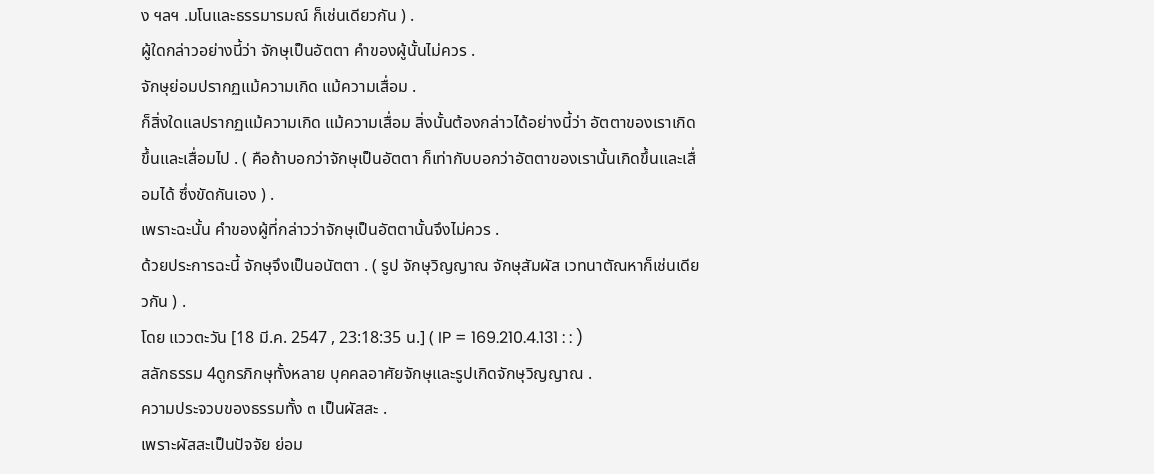ง ฯลฯ .มโนและธรรมารมณ์ ก็เช่นเดียวกัน ) .
ผู้ใดกล่าวอย่างนี้ว่า จักษุเป็นอัตตา คำของผู้นั้นไม่ควร .
จักษุย่อมปรากฏแม้ความเกิด แม้ความเสื่อม .
ก็สิ่งใดแลปรากฏแม้ความเกิด แม้ความเสื่อม สิ่งนั้นต้องกล่าวได้อย่างนี้ว่า อัตตาของเราเกิดขึ้นและเสื่อมไป . ( คือถ้าบอกว่าจักษุเป็นอัตตา ก็เท่ากับบอกว่าอัตตาของเรานั้นเกิดขึ้นและเสื่อมได้ ซึ่งขัดกันเอง ) .
เพราะฉะนั้น คำของผู้ที่กล่าวว่าจักษุเป็นอัตตานั้นจึงไม่ควร .
ด้วยประการฉะนี้ จักษุจึงเป็นอนัตตา . ( รูป จักษุวิญญาณ จักษุสัมผัส เวทนาตัณหาก็เช่นเดียวกัน ) .
โดย แววตะวัน [18 มี.ค. 2547 , 23:18:35 น.] ( IP = 169.210.4.131 : : )
สลักธรรม 4ดูกรภิกษุทั้งหลาย บุคคลอาศัยจักษุและรูปเกิดจักษุวิญญาณ .
ความประจวบของธรรมทั้ง ๓ เป็นผัสสะ .
เพราะผัสสะเป็นปัจจัย ย่อม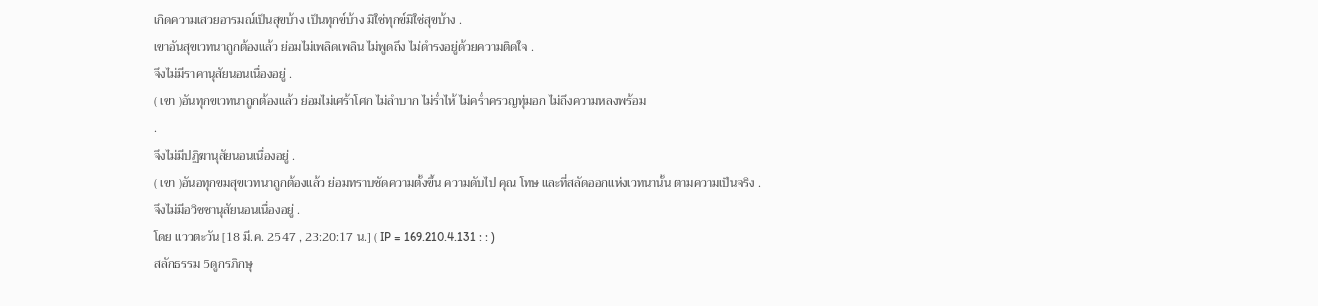เกิดความเสวยอารมณ์เป็นสุขบ้าง เป็นทุกข์บ้าง มิใช่ทุกข์มิใช่สุขบ้าง .
เขาอันสุขเวทนาถูกต้องแล้ว ย่อมไม่เพลิดเพลิน ไม่พูดถึง ไม่ดำรงอยู่ด้วยความติดใจ .
จึงไม่มีราคานุสัยนอนเนื่องอยู่ .
( เขา )อันทุกขเวทนาถูกต้องแล้ว ย่อมไม่เศร้าโศก ไม่ลำบาก ไม่ร่ำไห้ ไม่คร่ำครวญทุ่มอก ไม่ถึงความหลงพร้อม
.
จึงไม่มีปฏิฆานุสัยนอนเนื่องอยู่ .
( เขา )อันอทุกขมสุขเวทนาถูกต้องแล้ว ย่อมทราบชัดความตั้งขึ้น ความดับไป คุณ โทษ และที่สลัดออกแห่งเวทนานั้น ตามความเป็นจริง .
จึงไม่มีอวิชชานุสัยนอนเนื่องอยู่ .
โดย แววตะวัน [18 มี.ค. 2547 , 23:20:17 น.] ( IP = 169.210.4.131 : : )
สลักธรรม 5ดูกรภิกษุ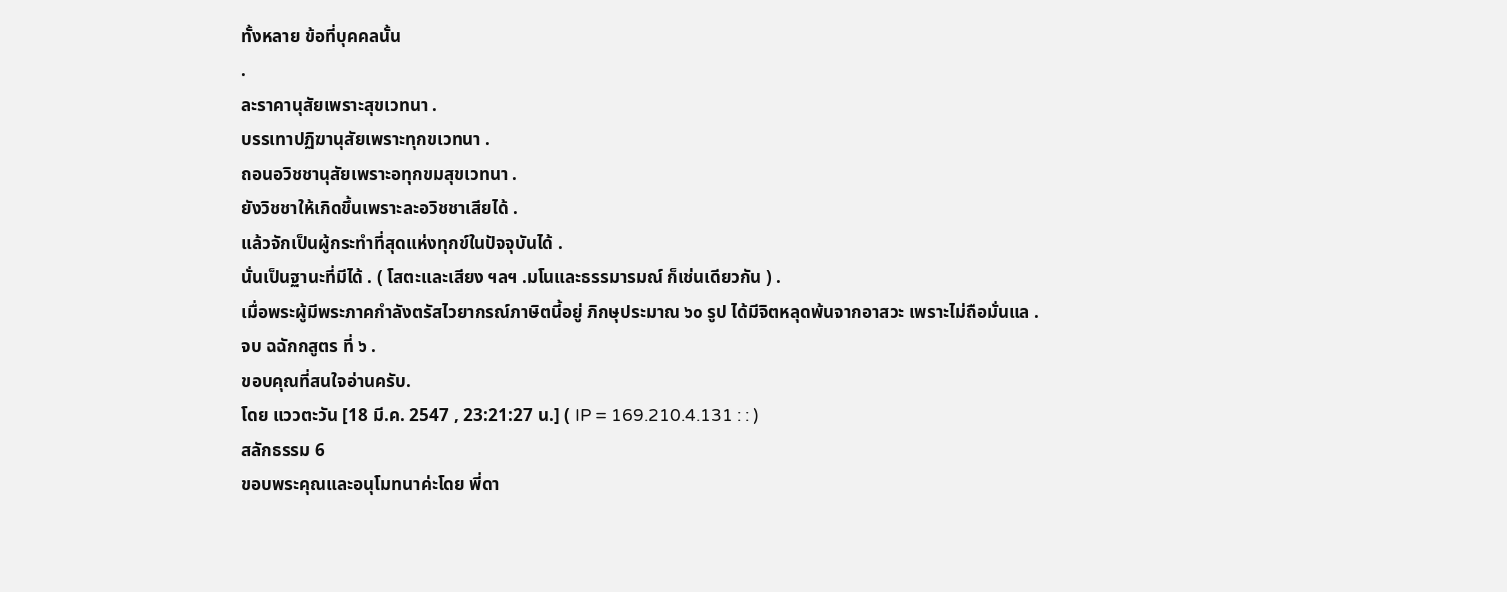ทั้งหลาย ข้อที่บุคคลนั้น
.
ละราคานุสัยเพราะสุขเวทนา .
บรรเทาปฏิฆานุสัยเพราะทุกขเวทนา .
ถอนอวิชชานุสัยเพราะอทุกขมสุขเวทนา .
ยังวิชชาให้เกิดขึ้นเพราะละอวิชชาเสียได้ .
แล้วจักเป็นผู้กระทำที่สุดแห่งทุกข์ในปัจจุบันได้ .
นั่นเป็นฐานะที่มีได้ . ( โสตะและเสียง ฯลฯ .มโนและธรรมารมณ์ ก็เช่นเดียวกัน ) .
เมื่อพระผู้มีพระภาคกำลังตรัสไวยากรณ์ภาษิตนี้อยู่ ภิกษุประมาณ ๖๐ รูป ได้มีจิตหลุดพ้นจากอาสวะ เพราะไม่ถือมั่นแล .
จบ ฉฉักกสูตร ที่ ๖ .
ขอบคุณที่สนใจอ่านครับ.
โดย แววตะวัน [18 มี.ค. 2547 , 23:21:27 น.] ( IP = 169.210.4.131 : : )
สลักธรรม 6
ขอบพระคุณและอนุโมทนาค่ะโดย พี่ดา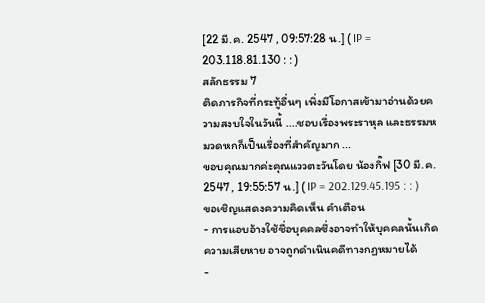[22 มี.ค. 2547 , 09:57:28 น.] ( IP = 203.118.81.130 : : )
สลักธรรม 7
ติดภารกิจที่กระทู้อื่นๆ เพิ่งมีโอกาสเข้ามาอ่านด้วยความสงบใจในวันนี้ ....ชอบเรื่องพระราหุล และธรรมหมวดหกก็เป็นเรื่องที่สำคัญมาก ...
ขอบคุณมากค่ะคุณแววตะวันโดย น้องกิ๊ฟ [30 มี.ค. 2547 , 19:55:57 น.] ( IP = 202.129.45.195 : : )
ขอเชิญแสดงความคิดเห็น คำเตือน
- การแอบอ้างใช้ชื่อบุคคลซึ่งอาจทำให้บุคคลนั้นเกิดความเสียหาย อาจถูกดำเนินคดีทางกฏหมายได้
-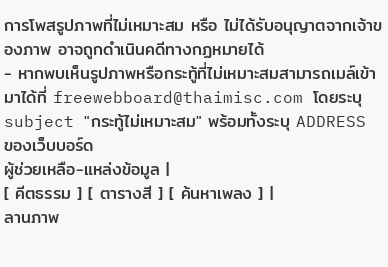การโพสรูปภาพที่ไม่เหมาะสม หรือ ไม่ได้รับอนุญาตจากเจ้าของภาพ อาจถูกดำเนินคดีทางกฏหมายได้
- หากพบเห็นรูปภาพหรือกระทู้ที่ไม่เหมาะสมสามารถเมล์เข้ามาได้ที่ freewebboard@thaimisc.com โดยระบุ subject "กระทู้ไม่เหมาะสม" พร้อมทั้งระบุ ADDRESS ของเว็บบอร์ด
ผู้ช่วยเหลือ-แหล่งข้อมูล |
[ คีตธรรม ] [ ตารางสี ] [ ค้นหาเพลง ] |
ลานภาพ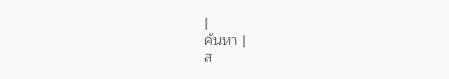|
ค้นหา |
ส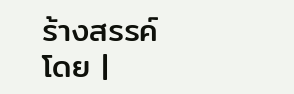ร้างสรรค์โดย |